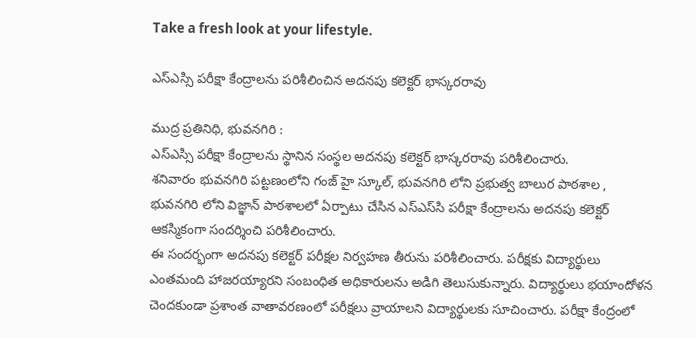Take a fresh look at your lifestyle.

ఎస్ఎస్సి పరీక్షా కేంద్రాలను పరిశీలించిన అదనపు కలెక్టర్ భాస్కరరావు

ముద్ర ప్రతినిధి, భువనగిరి :
ఎస్ఎస్సి పరీక్షా కేంద్రాలను స్థానిన సంస్థల అదనపు కలెక్టర్ భాస్కరరావు పరిశీలించారు.
శనివారం భువనగిరి పట్టణంలోని గంజ్ హై స్కూల్‌, భువనగిరి లోని ప్రభుత్వ బాలుర పాఠశాల , భువనగిరి లోని విజ్ఞాన్ పాఠశాలలో ఏర్పాటు చేసిన ఎస్‌ఎస్‌సి పరీక్షా కేంద్రాలను అదనపు కలెక్టర్ ఆకస్మికంగా సందర్శించి పరిశీలించారు.
ఈ సందర్భంగా అదనపు కలెక్టర్ పరీక్షల నిర్వహణ తీరును పరిశీలించారు. పరీక్షకు విద్యార్థులు ఎంతమంది హాజరయ్యారని సంబంధిత అధికారులను అడిగి తెలుసుకున్నారు. విద్యార్థులు భయాందోళన చెందకుండా ప్రశాంత వాతావరణంలో పరీక్షలు వ్రాయాలని విద్యార్థులకు సూచించారు. పరీక్షా కేంద్రంలో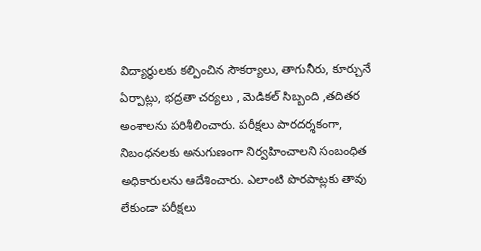విద్యార్థులకు కల్పించిన సౌకర్యాలు, తాగునీరు, కూర్చునే ఏర్పాట్లు, భద్రతా చర్యలు , మెడికల్ సిబ్బంది ,తదితర అంశాలను పరిశీలించారు. పరీక్షలు పారదర్శకంగా, నిబంధనలకు అనుగుణంగా నిర్వహించాలని సంబంధిత అధికారులను ఆదేశించారు. ఎలాంటి పొరపాట్లకు తావు లేకుండా పరీక్షలు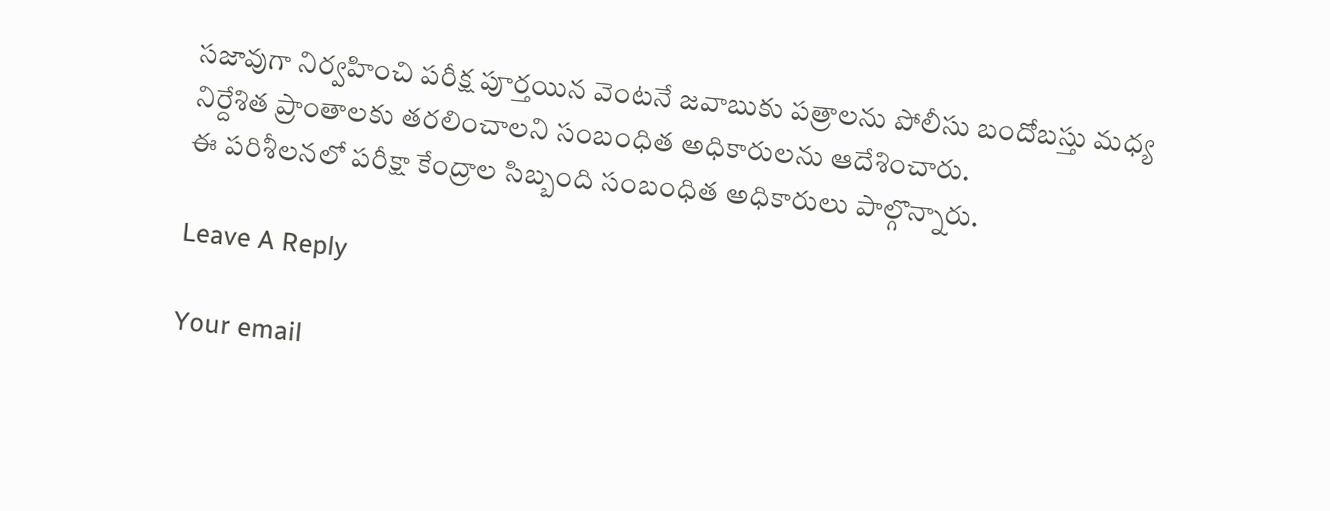సజావుగా నిర్వహించి పరీక్ష పూర్తయిన వెంటనే జవాబుకు పత్రాలను పోలీసు బందోబస్తు మధ్య నిర్దేశిత ప్రాంతాలకు తరలించాలని సంబంధిత అధికారులను ఆదేశించారు.
ఈ పరిశీలనలో పరీక్షా కేంద్రాల సిబ్బంది సంబంధిత అధికారులు పాల్గొన్నారు.

Leave A Reply

Your email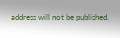address will not be published.